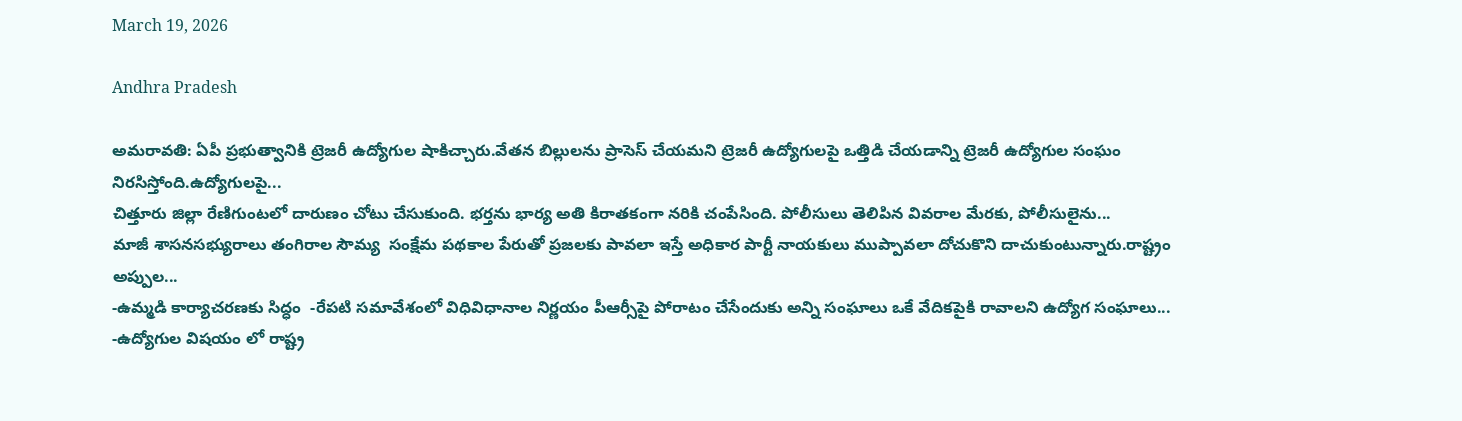March 19, 2026

Andhra Pradesh

అమరావతి: ఏపీ ప్రభుత్వానికి ట్రెజరీ ఉద్యోగుల షాకిచ్చారు.వేతన బిల్లులను ప్రాసెస్ చేయమని ట్రెజరీ ఉద్యోగులపై ఒత్తిడి చేయడాన్ని ట్రెజరీ ఉద్యోగుల సంఘం నిరసిస్తోంది.ఉద్యోగులపై...
చిత్తూరు జిల్లా రేణిగుంటలో దారుణం చోటు చేసుకుంది. భర్తను భార్య అతి కిరాతకంగా నరికి చంపేసింది. పోలీసులు తెలిపిన వివరాల మేరకు, పోలీసులైను...
మాజీ శాసనసభ్యురాలు తంగిరాల సౌమ్య  సంక్షేమ పథకాల పేరుతో ప్రజలకు పావలా ఇస్తే అధికార పార్టీ నాయకులు ముప్పావలా దోచుకొని దాచుకుంటున్నారు.రాష్ట్రం అప్పుల...
-ఉమ్మడి కార్యాచరణకు సిద్ధం  -రేపటి సమావేశంలో విధివిధానాల నిర్ణయం పీఆర్సీపై పోరాటం చేసేందుకు అన్ని సంఘాలు ఒకే వేదికపైకి రావాలని ఉద్యోగ సంఘాలు...
-ఉద్యోగుల విషయం లో రాష్ట్ర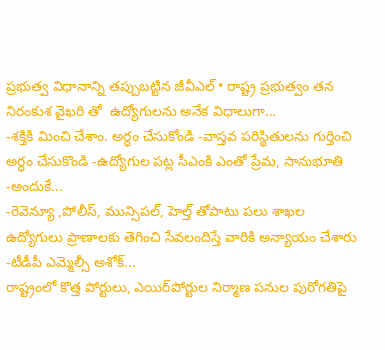ప్రభుత్వ విధానాన్ని తప్పుబట్టిన జీవీఎల్ • రాష్ట్ర ప్రభుత్వం తన నిరంకుశ వైఖరి తో  ఉద్యోగులను అనేక విధాలుగా...
-శక్తికి మించి చేశాం. అర్ధం చేసుకోండి -వాస్తవ పరిస్థితులను గుర్తించి అర్ధం చేసుకొండి -ఉద్యోగుల పట్ల సీఎంకి ఎంతో ప్రేమ, సానుభూతి -అందుకే...
-రెవెన్యూ ,పోలీస్, మున్సిపల్, హెల్త్ తోపాటు పలు శాఖల ఉద్యోగులు ప్రాణాలకు తెగించి సేవలందిస్తే వారికి అన్యాయం చేశారు -టీడీపీ ఎమ్మెల్సీ అశోక్...
రాష్ట్రంలో కొత్త పోర్టులు, ఎయిర్‌పోర్టుల నిర్మాణ పనుల పురోగతిపై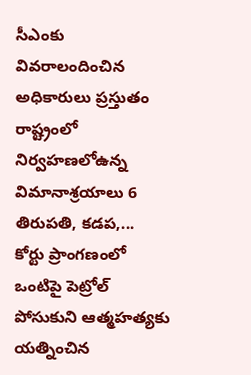సీఎంకు వివరాలందించిన అధికారులు ప్రస్తుతం రాష్ట్రంలో నిర్వహణలోఉన్న విమానాశ్రయాలు 6 తిరుపతి, కడప,...
కోర్టు ప్రాంగ‌ణంలో ఒంటిపై పెట్రోల్ పోసుకుని ఆత్మ‌హ‌త్య‌కు య‌త్నించిన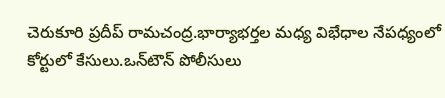చెరుకూరి ప్రదీప్ రామచంద్ర.భార్యాభ‌ర్త‌ల మ‌ధ్య విభేధాల నేప‌ధ్యంలో కోర్టులో కేసులు.ఒన్‌టౌన్ పోలీసులు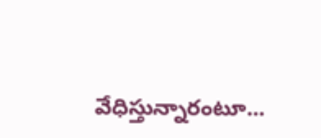వేధిస్తున్నారంటూ...